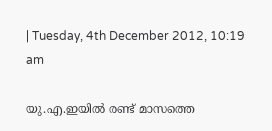| Tuesday, 4th December 2012, 10:19 am

യു.എ.ഇയില്‍ രണ്ട് മാസത്തെ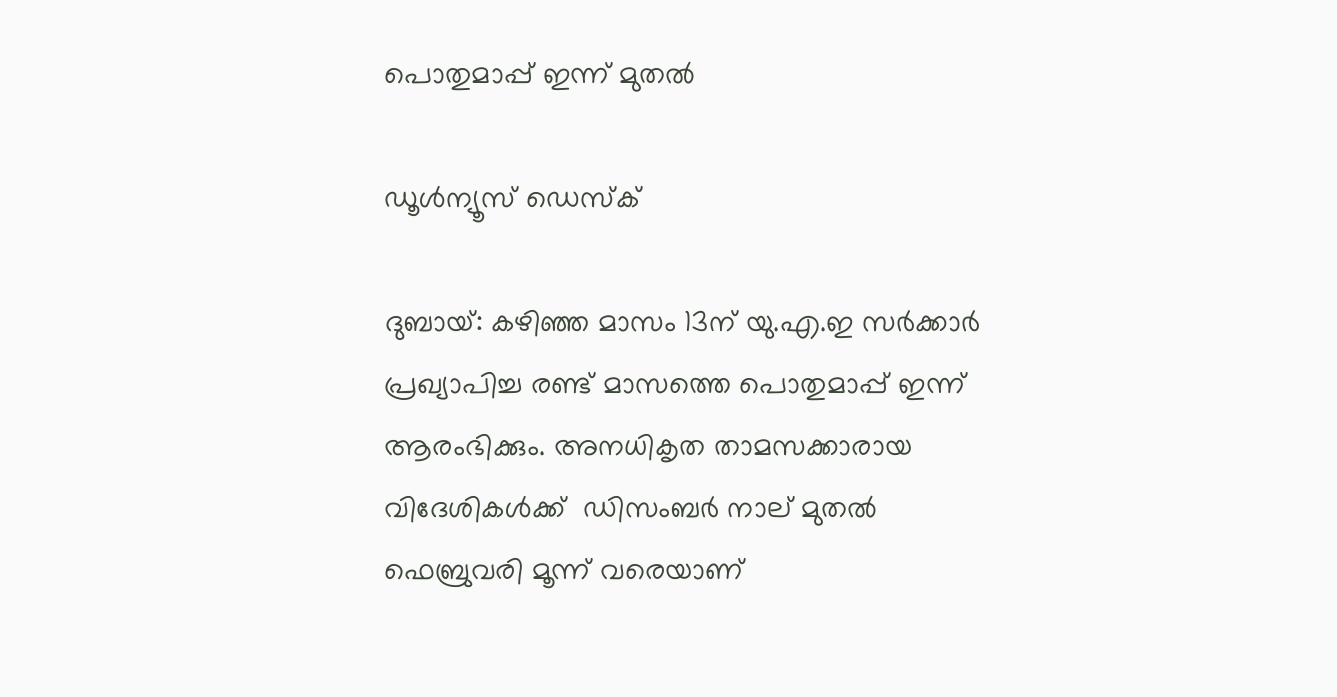പൊതുമാപ്പ് ഇന്ന് മുതല്‍

ഡൂള്‍ന്യൂസ് ഡെസ്‌ക്

ദുബായ്: കഴിഞ്ഞ മാസം 13ന് യു.എ.ഇ സര്‍ക്കാര്‍ പ്രഖ്യാപിച്ച രണ്ട് മാസത്തെ പൊതുമാപ്പ് ഇന്ന് ആരംഭിക്കും. അനധികൃത താമസക്കാരായ വിദേശികള്‍ക്ക്  ഡിസംബര്‍ നാല് മുതല്‍ ഫെബ്രുവരി മൂന്ന് വരെയാണ്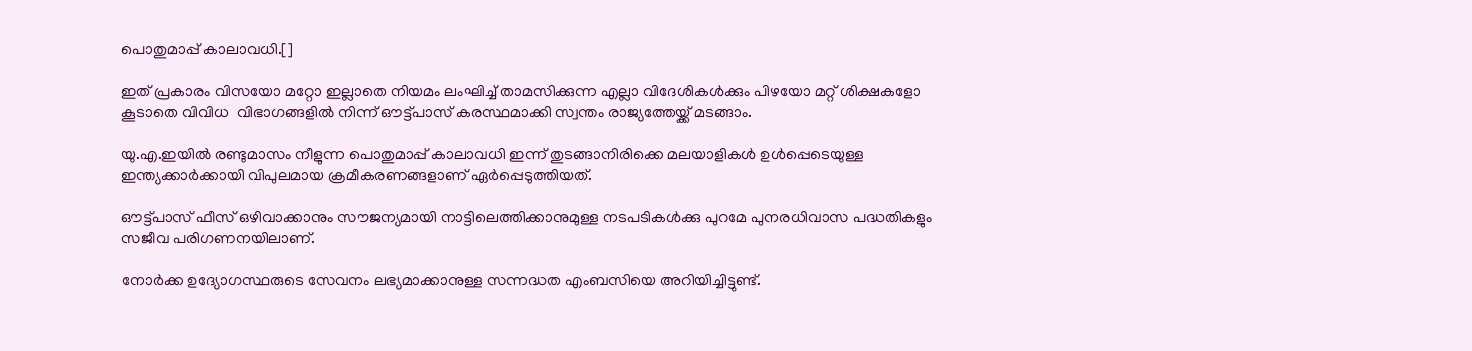പൊതുമാപ്പ് കാലാവധി.[]

ഇത് പ്രകാരം വിസയോ മറ്റോ ഇല്ലാതെ നിയമം ലംഘിച്ച് താമസിക്കുന്ന എല്ലാ വിദേശികള്‍ക്കും പിഴയോ മറ്റ് ശിക്ഷകളോ കൂടാതെ വിവിധ  വിഭാഗങ്ങളില്‍ നിന്ന് ഔട്ട്പാസ് കരസ്ഥമാക്കി സ്വന്തം രാജ്യത്തേയ്ക്ക് മടങ്ങാം.

യു.എ.ഇയില്‍ രണ്ടുമാസം നീളുന്ന പൊതുമാപ്പ് കാലാവധി ഇന്ന് തുടങ്ങാനിരിക്കെ മലയാളികള്‍ ഉള്‍പ്പെടെയുള്ള ഇന്ത്യക്കാര്‍ക്കായി വിപുലമായ ക്രമീകരണങ്ങളാണ് ഏര്‍പ്പെടുത്തിയത്.

ഔട്ട്പാസ് ഫീസ് ഒഴിവാക്കാനും സൗജന്യമായി നാട്ടിലെത്തിക്കാനുമുള്ള നടപടികള്‍ക്കു പുറമേ പുനരധിവാസ പദ്ധതികളും സജീവ പരിഗണനയിലാണ്.

നോര്‍ക്ക ഉദ്യോഗസ്ഥരുടെ സേവനം ലഭ്യമാക്കാനുള്ള സന്നദ്ധത എംബസിയെ അറിയിച്ചിട്ടുണ്ട്.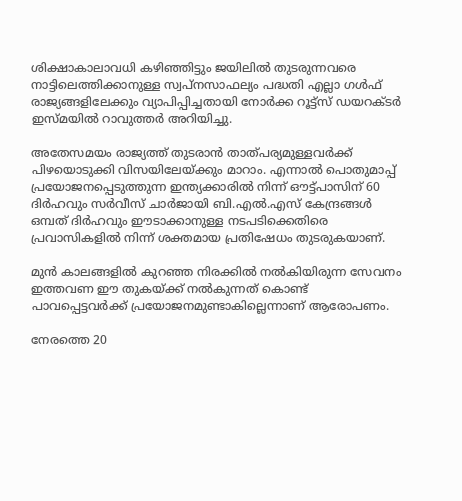ശിക്ഷാകാലാവധി കഴിഞ്ഞിട്ടും ജയിലില്‍ തുടരുന്നവരെ നാട്ടിലെത്തിക്കാനുള്ള സ്വപ്നസാഫല്യം പദ്ധതി എല്ലാ ഗള്‍ഫ് രാജ്യങ്ങളിലേക്കും വ്യാപിപ്പിച്ചതായി നോര്‍ക്ക റൂട്ട്‌സ് ഡയറക്ടര്‍ ഇസ്മയില്‍ റാവുത്തര്‍ അറിയിച്ചു.

അതേസമയം രാജ്യത്ത് തുടരാന്‍ താത്പര്യമുള്ളവര്‍ക്ക് പിഴയൊടുക്കി വിസയിലേയ്ക്കും മാറാം. എന്നാല്‍ പൊതുമാപ്പ് പ്രയോജനപ്പെടുത്തുന്ന ഇന്ത്യക്കാരില്‍ നിന്ന് ഔട്ട്പാസിന് 60 ദിര്‍ഹവും സര്‍വീസ് ചാര്‍ജായി ബി.എല്‍.എസ് കേന്ദ്രങ്ങള്‍ ഒമ്പത് ദിര്‍ഹവും ഈടാക്കാനുള്ള നടപടിക്കെതിരെ പ്രവാസികളില്‍ നിന്ന് ശക്തമായ പ്രതിഷേധം തുടരുകയാണ്.

മുന്‍ കാലങ്ങളില്‍ കുറഞ്ഞ നിരക്കില്‍ നല്‍കിയിരുന്ന സേവനം ഇത്തവണ ഈ തുകയ്ക്ക് നല്‍കുന്നത് കൊണ്ട് പാവപ്പെട്ടവര്‍ക്ക് പ്രയോജനമുണ്ടാകില്ലെന്നാണ് ആരോപണം.

നേരത്തെ 20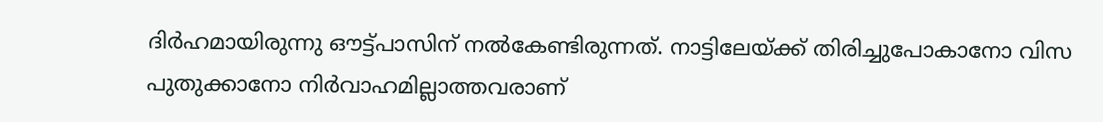ദിര്‍ഹമായിരുന്നു ഔട്ട്പാസിന് നല്‍കേണ്ടിരുന്നത്. നാട്ടിലേയ്ക്ക് തിരിച്ചുപോകാനോ വിസ പുതുക്കാനോ നിര്‍വാഹമില്ലാത്തവരാണ്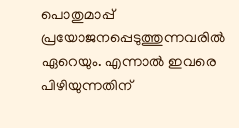പൊതുമാപ്പ് പ്രയോജനപ്പെടുത്തുന്നവരില്‍ ഏറെയും. എന്നാല്‍ ഇവരെ പിഴിയുന്നതിന്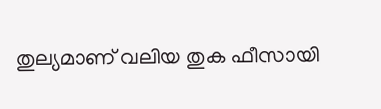തുല്യമാണ് വലിയ തുക ഫീസായി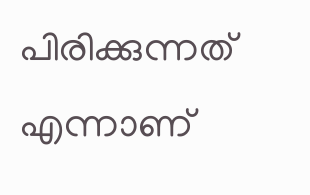പിരിക്കുന്നത് എന്നാണ്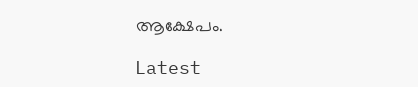ആക്ഷേപം.

Latest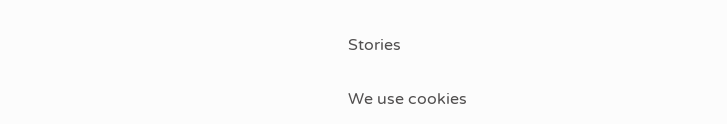Stories

We use cookies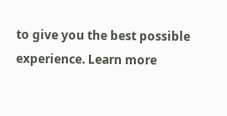to give you the best possible experience. Learn more